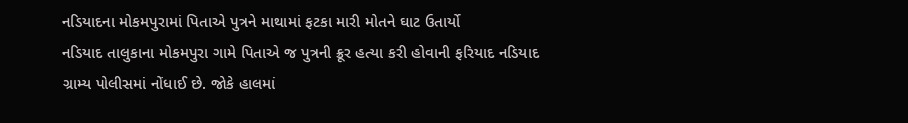નડિયાદના મોકમપુરામાં પિતાએ પુત્રને માથામાં ફટકા મારી મોતને ઘાટ ઉતાર્યો
નડિયાદ તાલુકાના મોકમપુરા ગામે પિતાએ જ પુત્રની ક્રૂર હત્યા કરી હોવાની ફરિયાદ નડિયાદ ગ્રામ્ય પોલીસમાં નોંધાઈ છે. જોકે હાલમાં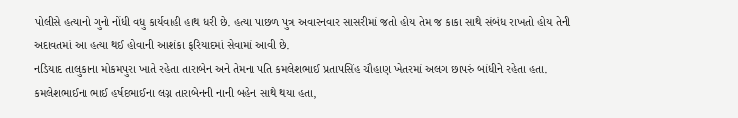પોલીસે હત્યાનો ગુનો નોંધી વધુ કાર્યવાહી હાથ ધરી છે. હત્યા પાછળ પુત્ર અવારનવાર સાસરીમાં જતો હોય તેમ જ કાકા સાથે સંબંધ રાખતો હોય તેની અદાવતમાં આ હત્યા થઈ હોવાની આશંકા ફરિયાદમાં સેવામાં આવી છે.
નડિયાદ તાલુકાના મોકમપુરા ખાતે રહેતા તારાબેન અને તેમના પતિ કમલેશભાઈ પ્રતાપસિંહ ચૌહાણ ખેતરમાં અલગ છાપરું બાંધીને રહેતા હતા. કમલેશભાઈના ભાઈ હર્ષદભાઈના લગ્ન તારાબેનની નાની બહેન સાથે થયા હતા,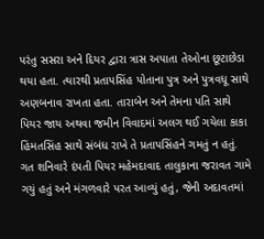પરંતુ સસરા અને દિયર દ્વારા ત્રાસ અપાતા તેઓના છૂટાછેડા થયા હતા. ત્યારથી પ્રતાપસિંહ પોતાના પુત્ર અને પુત્રવધૂ સાથે અણબનાવ રાખતા હતા. તારાબેન અને તેમના પતિ સાથે પિયર જાય અથવા જમીન વિવાદમાં અલગ થઈ ગયેલા કાકા હિંમતસિંહ સાથે સંબંધ રાખે તે પ્રતાપસિંહને ગમતું ન હતું.
ગત શનિવારે દંપતી પિયર મહેમદાવાદ તાલુકાના જરાવત ગામે ગયું હતું અને મંગળવારે પરત આવ્યું હતું, જેની અદાવતમાં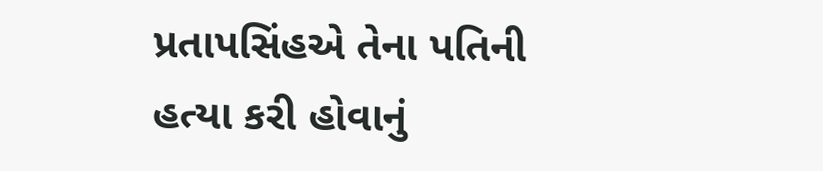પ્રતાપસિંહએ તેના પતિની હત્યા કરી હોવાનું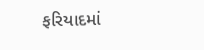ફરિયાદમાં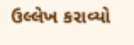ઉલ્લેખ કરાવ્યો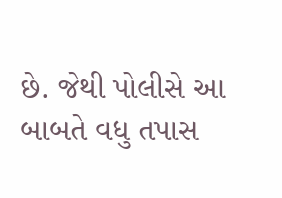છે. જેથી પોલીસે આ બાબતે વધુ તપાસ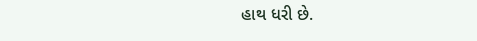હાથ ધરી છે.